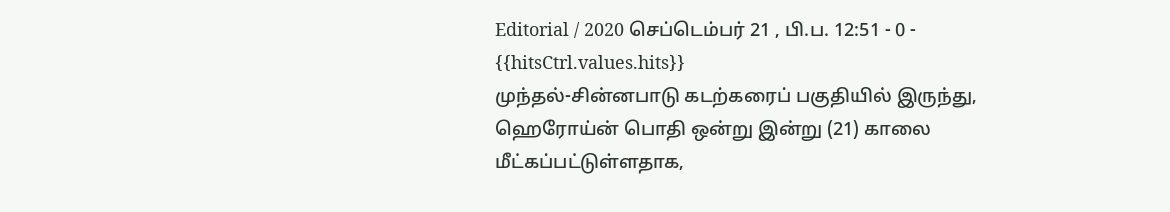Editorial / 2020 செப்டெம்பர் 21 , பி.ப. 12:51 - 0 - {{hitsCtrl.values.hits}}
முந்தல்-சின்னபாடு கடற்கரைப் பகுதியில் இருந்து, ஹெரோய்ன் பொதி ஒன்று இன்று (21) காலை மீட்கப்பட்டுள்ளதாக,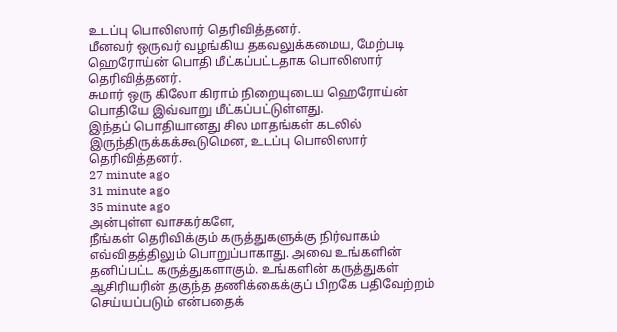உடப்பு பொலிஸார் தெரிவித்தனர்.
மீனவர் ஒருவர் வழங்கிய தகவலுக்கமைய, மேற்படி ஹெரோய்ன் பொதி மீட்கப்பட்டதாக பொலிஸார் தெரிவித்தனர்.
சுமார் ஒரு கிலோ கிராம் நிறையுடைய ஹெரோய்ன் பொதியே இவ்வாறு மீட்கப்பட்டுள்ளது.
இந்தப் பொதியானது சில மாதங்கள் கடலில் இருந்திருக்கக்கூடுமென, உடப்பு பொலிஸார் தெரிவித்தனர்.
27 minute ago
31 minute ago
35 minute ago
அன்புள்ள வாசகர்களே,
நீங்கள் தெரிவிக்கும் கருத்துகளுக்கு நிர்வாகம் எவ்விதத்திலும் பொறுப்பாகாது. அவை உங்களின் தனிப்பட்ட கருத்துகளாகும். உங்களின் கருத்துகள் ஆசிரியரின் தகுந்த தணிக்கைக்குப் பிறகே பதிவேற்றம் செய்யப்படும் என்பதைக்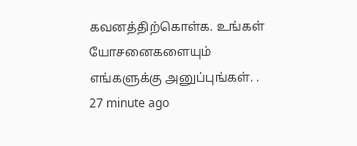கவனத்திற்கொள்க. உங்கள் யோசனைகளையும் எங்களுக்கு அனுப்புங்கள். .
27 minute ago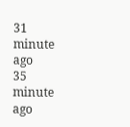31 minute ago
35 minute ago